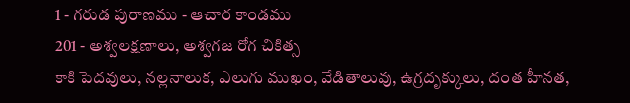1 - గరుడ పురాణము - ఆచార కాండము
201 - అశ్వలక్షణాలు, అశ్వగజ రోగ చికిత్స
కాకి పెదవులు, నల్లనాలుక, ఎలుగు ముఖం, వేడితాలువు, ఉగ్రదృక్కులు, దంత హీనత,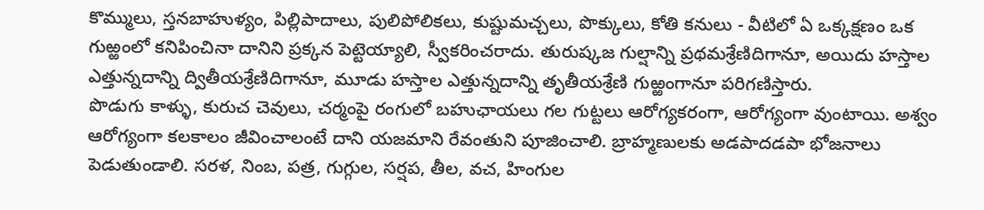కొమ్ములు, స్తనబాహుళ్యం, పిల్లిపాదాలు, పులిపోలికలు, కుష్టుమచ్చలు, పొక్కులు, కోతి కనులు - వీటిలో ఏ ఒక్కక్షణం ఒక గుఱ్ఱంలో కనిపించినా దానిని ప్రక్కన పెట్టెయ్యాలి, స్వీకరించరాదు. తురుష్కజ గుల్షాన్ని ప్రథమశ్రేణిదిగానూ, అయిదు హస్తాల ఎత్తున్నదాన్ని ద్వితీయశ్రేణిదిగానూ, మూడు హస్తాల ఎత్తున్నదాన్ని తృతీయశ్రేణి గుఱ్ఱంగానూ పరిగణిస్తారు.
పొడుగు కాళ్ళు, కురుచ చెవులు, చర్మంపై రంగులో బహుఛాయలు గల గుట్టలు ఆరోగ్యకరంగా, ఆరోగ్యంగా వుంటాయి. అశ్వం ఆరోగ్యంగా కలకాలం జీవించాలంటే దాని యజమాని రేవంతుని పూజించాలి. బ్రాహ్మణులకు అడపాదడపా భోజనాలు పెడుతుండాలి. సరళ, నింబ, పత్ర, గుగ్గుల, సర్షప, తీల, వచ, హింగుల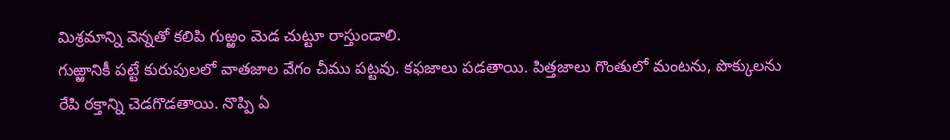మిశ్రమాన్ని వెన్నతో కలిపి గుఱ్ఱం మెడ చుట్టూ రాస్తుండాలి.
గుఱ్ఱానికీ పట్టే కురుపులలో వాతజాల వేగం చీము పట్టవు. కఫజాలు పడతాయి. పిత్తజాలు గొంతులో మంటను, పొక్కులను రేపి రక్తాన్ని చెడగొడతాయి. నొప్పి ఏ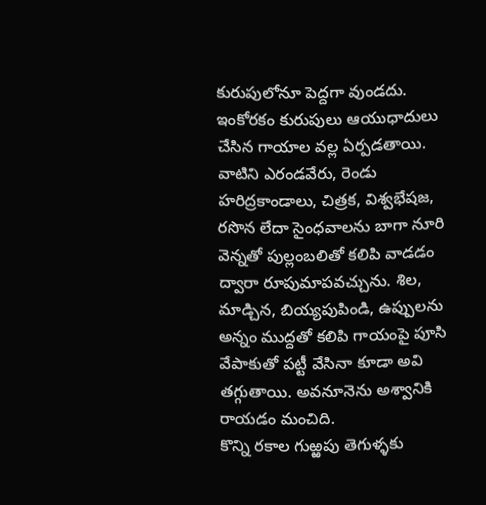కురుపులోనూ పెద్దగా వుండదు. ఇంకోరకం కురుపులు ఆయుధాదులు చేసిన గాయాల వల్ల ఏర్పడతాయి. వాటిని ఎరండవేరు, రెండు హరిద్రకాండాలు, చిత్రక, విశ్వభేషజ, రసొన లేదా సైంధవాలను బాగా నూరి వెన్నతో పుల్లంబలితో కలిపి వాడడం ద్వారా రూపుమాపవచ్చును. శిల, మాడ్చిన, బియ్యపుపిండి, ఉప్పులను అన్నం ముద్దతో కలిపి గాయంపై పూసి వేపాకుతో పట్టీ వేసినా కూడా అవి తగ్గుతాయి. అవనూనెను అశ్వానికి రాయడం మంచిది.
కొన్ని రకాల గుఱ్ఱపు తెగుళ్ళకు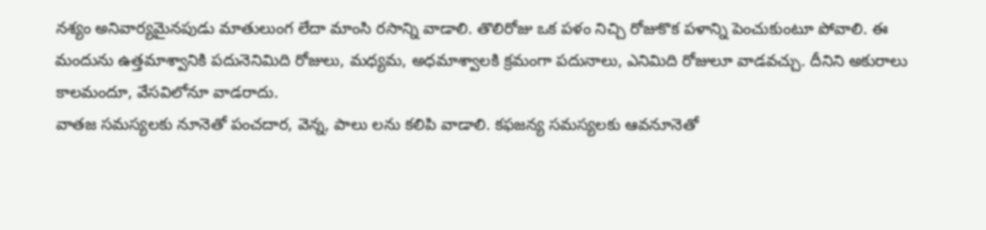నశ్యం అనివార్యమైనపుడు మాతులుంగ లేదా మాంసి రసాన్ని వాడాలి. తొలిరోజు ఒక పళం నిచ్చి రోజుకొక పళాన్ని పెంచుకుంటూ పోవాలి. ఈ మందును ఉత్తమాశ్వానికి పదునెనిమిది రోజులు, మధ్యమ, అధమాశ్వాలకి క్రమంగా పదునాలు, ఎనిమిది రోజులూ వాడవచ్చు. దీనిని అకురాలు కాలమందూ, వేసవిలోనూ వాడరాదు.
వాతజ సమస్యలకు నూనెతో పంచదార, వెన్న, పాలు లను కలిపి వాడాలి. కఫజన్య సమస్యలకు ఆవనూనెతో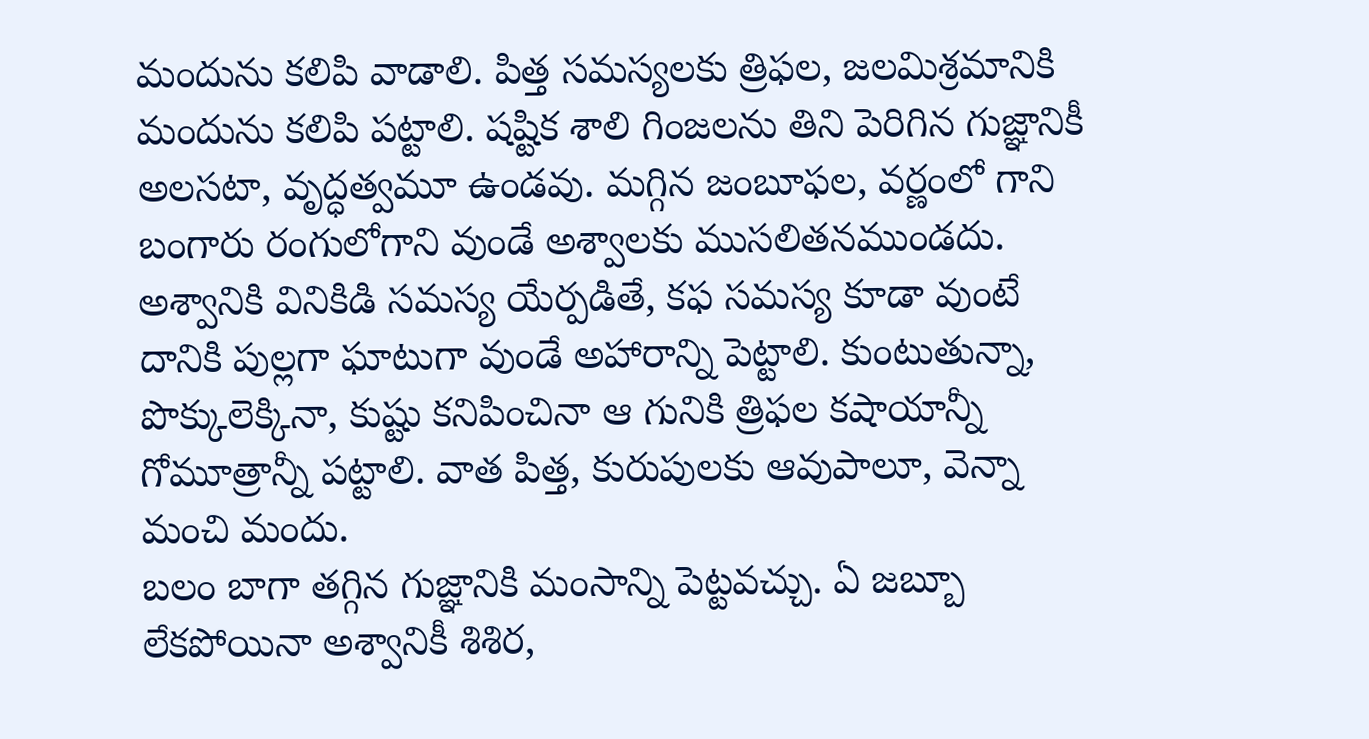మందును కలిపి వాడాలి. పిత్త సమస్యలకు త్రిఫల, జలమిశ్రమానికి మందును కలిపి పట్టాలి. షష్టిక శాలి గింజలను తిని పెరిగిన గుజ్ఞానికీ అలసటా, వృద్ధత్వమూ ఉండవు. మగ్గిన జంబూఫల, వర్ణంలో గాని బంగారు రంగులోగాని వుండే అశ్వాలకు ముసలితనముండదు. అశ్వానికి వినికిడి సమస్య యేర్పడితే, కఫ సమస్య కూడా వుంటే దానికి పుల్లగా ఘాటుగా వుండే అహారాన్ని పెట్టాలి. కుంటుతున్నా, పొక్కులెక్కినా, కుష్టు కనిపించినా ఆ గునికి త్రిఫల కషాయాన్నీ గోమూత్రాన్నీ పట్టాలి. వాత పిత్త, కురుపులకు ఆవుపాలూ, వెన్నా మంచి మందు.
బలం బాగా తగ్గిన గుజ్ఞానికి మంసాన్ని పెట్టవచ్చు. ఏ జబ్బూ లేకపోయినా అశ్వానికీ శిశిర,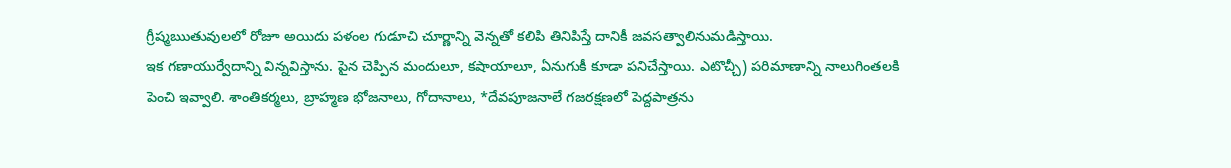గ్రీష్మఋతువులలో రోజూ అయిదు పళంల గుడూచి చూర్ణాన్ని వెన్నతో కలిపి తినిపిస్తే దానికీ జవసత్వాలినుమడిస్తాయి.
ఇక గణాయుర్వేదాన్ని విన్నవిస్తాను. పైన చెప్పిన మందులూ, కషాయాలూ, ఏనుగుకీ కూడా పనిచేస్తాయి. ఎటొచ్చీ) పరిమాణాన్ని నాలుగింతలకి పెంచి ఇవ్వాలి. శాంతికర్మలు, బ్రాహ్మణ భోజనాలు, గోదానాలు, *దేవపూజనాలే గజరక్షణలో పెద్దపాత్రను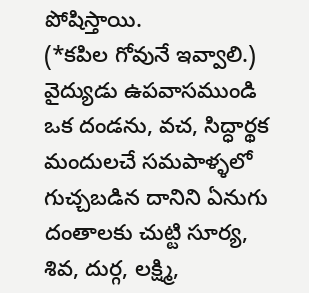పోషిస్తాయి.
(*కపిల గోవునే ఇవ్వాలి.)
వైద్యుడు ఉపవాసముండి ఒక దండను, వచ, సిద్ధార్థక మందులచే సమపాళ్ళలో గుచ్చబడిన దానిని ఏనుగు దంతాలకు చుట్టి సూర్య, శివ, దుర్గ, లక్ష్మి,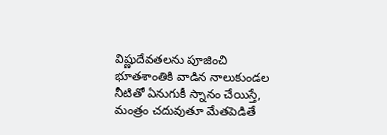విష్ణుదేవతలను పూజించి భూతశాంతికి వాడిన నాలుకుండల నీటితో ఏనుగుకీ స్నానం చేయిస్తే, మంత్రం చదువుతూ మేతపెడితే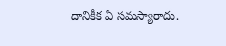దానికీక ఏ సమస్యారాదు.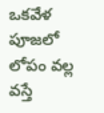ఒకవేళ పూజలో లోపం వల్ల వస్తే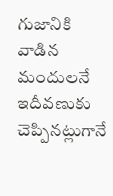గుజానికి వాడిన మందులనే ఇదీవణుకు చెప్పినట్లుగానే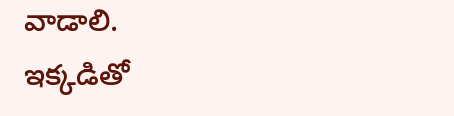వాడాలి.
ఇక్కడితో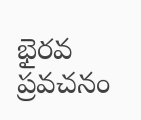భైరవ ప్రవచనం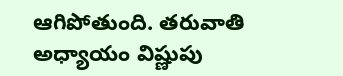ఆగిపోతుంది. తరువాతి అధ్యాయం విష్ణుపు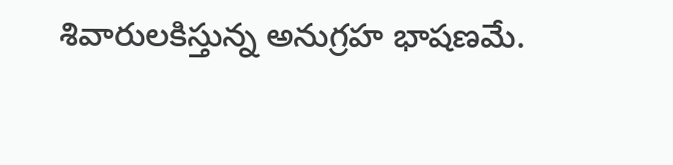శివారులకిస్తున్న అనుగ్రహ భాషణమే.